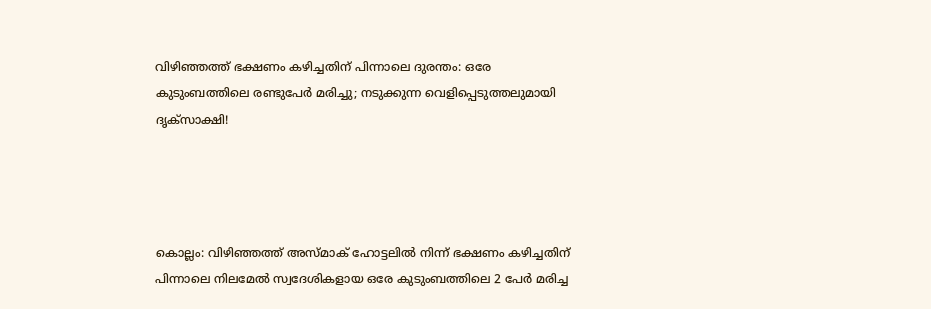വിഴിഞ്ഞത്ത് ഭക്ഷണം കഴിച്ചതിന് പിന്നാലെ ദുരന്തം: ഒരേ കുടുംബത്തിലെ രണ്ടുപേർ മരിച്ചു; നടുക്കുന്ന വെളിപ്പെടുത്തലുമായി ദൃക്സാക്ഷി!




കൊല്ലം: വിഴിഞ്ഞത്ത് അസ്മാക് ഹോട്ടലിൽ നിന്ന് ഭക്ഷണം കഴിച്ചതിന് പിന്നാലെ നിലമേൽ സ്വദേശികളായ ഒരേ കുടുംബത്തിലെ 2 പേർ മരിച്ച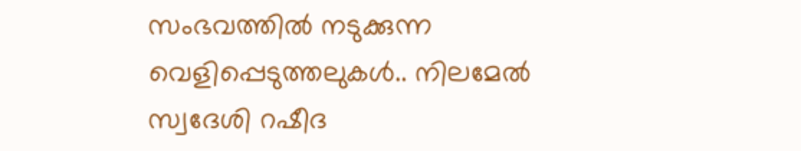സംഭവത്തിൽ നടുക്കുന്ന വെളിപ്പെടുത്തലുകൾ.. നിലമേൽ സ്വദേശി റഷീദ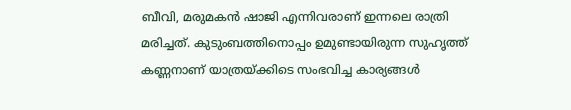ബീവി, മരുമകൻ ഷാജി എന്നിവരാണ് ഇന്നലെ രാത്രി മരിച്ചത്. കുടുംബത്തിനൊപ്പം ഉമുണ്ടായിരുന്ന സുഹൃത്ത് കണ്ണനാണ് യാത്രയ്ക്കിടെ സംഭവിച്ച കാര്യങ്ങൾ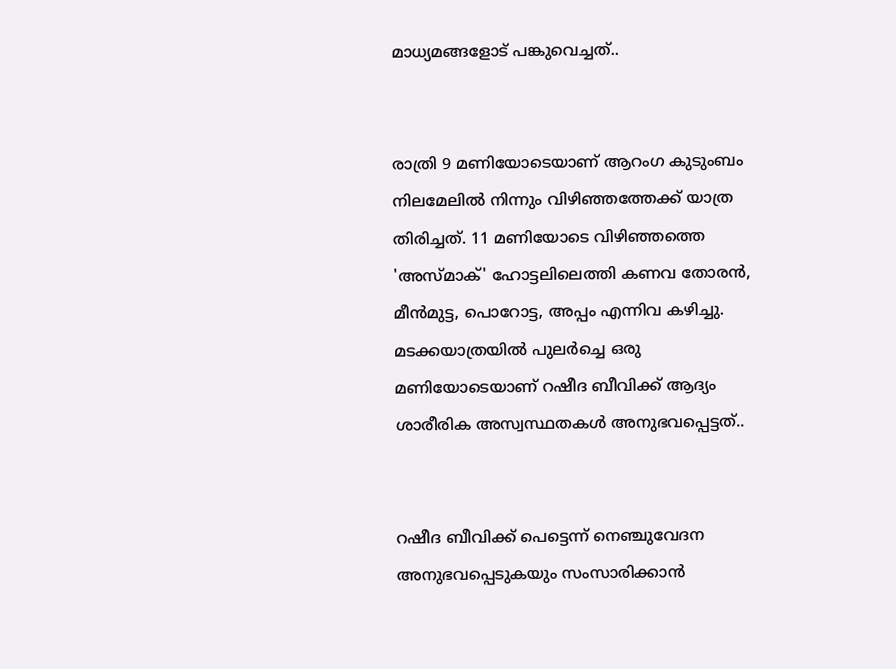മാധ്യമങ്ങളോട് പങ്കുവെച്ചത്..


രാത്രി 9 മണിയോടെയാണ് ആറംഗ കുടുംബം നിലമേലിൽ നിന്നും വിഴിഞ്ഞത്തേക്ക് യാത്ര തിരിച്ചത്. 11 മണിയോടെ വിഴിഞ്ഞത്തെ 'അസ്മാക്' ഹോട്ടലിലെത്തി കണവ തോരൻ, മീൻമുട്ട, പൊറോട്ട, അപ്പം എന്നിവ കഴിച്ചു. മടക്കയാത്രയിൽ പുലർച്ചെ ഒരു മണിയോടെയാണ് റഷീദ ബീവിക്ക് ആദ്യം ശാരീരിക അസ്വസ്ഥതകൾ അനുഭവപ്പെട്ടത്..


റഷീദ ബീവിക്ക് പെട്ടെന്ന് നെഞ്ചുവേദന അനുഭവപ്പെടുകയും സംസാരിക്കാൻ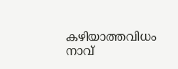കഴിയാത്തവിധം നാവ്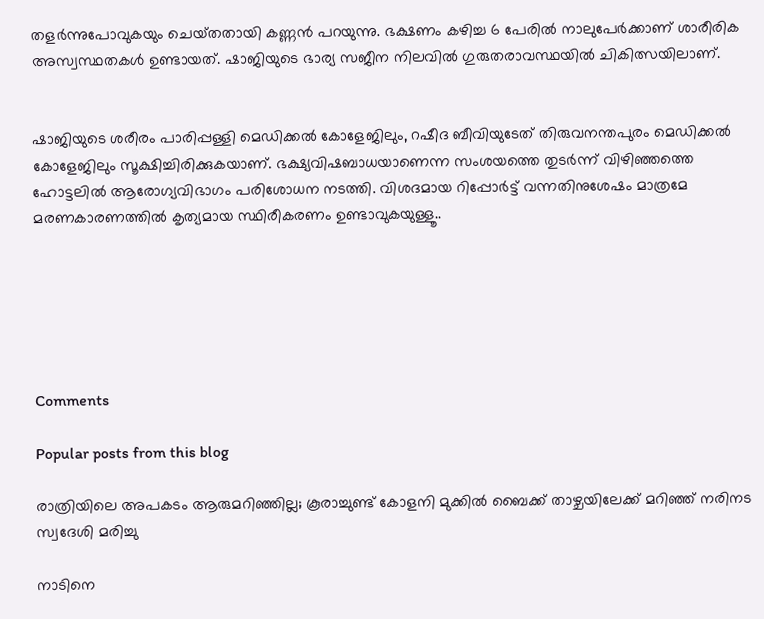തളർന്നുപോവുകയും ചെയ്‌തതായി കണ്ണൻ പറയുന്നു. ഭക്ഷണം കഴിച്ച 6 പേരിൽ നാലുപേർക്കാണ് ശാരീരിക അസ്വസ്ഥതകൾ ഉണ്ടായത്. ഷാജിയുടെ ഭാര്യ സജീന നിലവിൽ ഗുരുതരാവസ്ഥയിൽ ചികിത്സയിലാണ്.


ഷാജിയുടെ ശരീരം പാരിപ്പള്ളി മെഡിക്കൽ കോളേജിലും, റഷീദ ബീവിയുടേത് തിരുവനന്തപുരം മെഡിക്കൽ കോളേജിലും സൂക്ഷിച്ചിരിക്കുകയാണ്. ഭക്ഷ്യവിഷബാധയാണെന്ന സംശയത്തെ തുടർന്ന് വിഴിഞ്ഞത്തെ ഹോട്ടലിൽ ആരോഗ്യവിഭാഗം പരിശോധന നടത്തി. വിശദമായ റിപ്പോർട്ട് വന്നതിനുശേഷം മാത്രമേ മരണകാരണത്തിൽ കൃത്യമായ സ്ഥിരീകരണം ഉണ്ടാവുകയുള്ളൂ..






Comments

Popular posts from this blog

രാത്രിയിലെ അപകടം ആരുമറിഞ്ഞില്ല; കൂരാച്ചുണ്ട് കോളനി മുക്കിൽ ബൈക്ക് താഴ്ചയിലേക്ക് മറിഞ്ഞ് നരിനട സ്വദേശി മരിച്ചു

നാടിനെ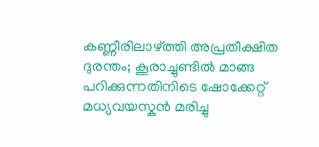കണ്ണീരിലാഴ്ത്തി അപ്രതീക്ഷിത ദുരന്തം; കൂരാച്ചുണ്ടിൽ മാങ്ങ പറിക്കുന്നതിനിടെ ഷോക്കേറ്റ് മധ്യവയസ്കൻ മരിച്ചു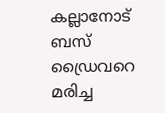കല്ലാനോട് ബസ് ഡ്രൈവറെ മരിച്ച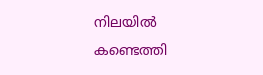നിലയിൽ കണ്ടെത്തി